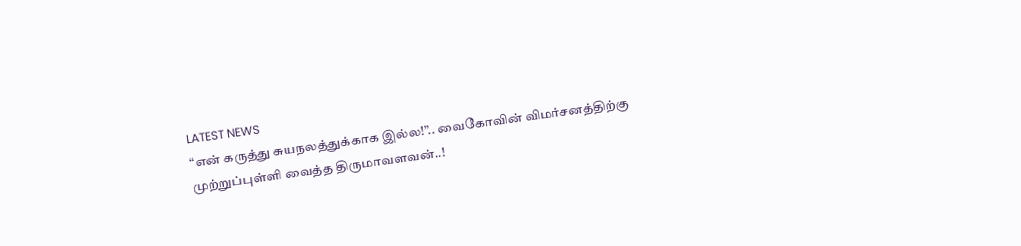LATEST NEWS
“என் கருத்து சுயநலத்துக்காக இல்ல!”.. வைகோவின் விமர்சனத்திற்கு முற்றுப்புள்ளி வைத்த திருமாவளவன்..!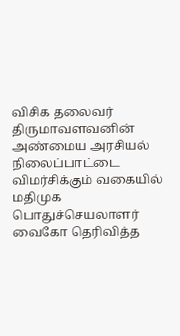விசிக தலைவர் திருமாவளவனின் அண்மைய அரசியல் நிலைப்பாட்டை விமர்சிக்கும் வகையில் மதிமுக பொதுச்செயலாளர் வைகோ தெரிவித்த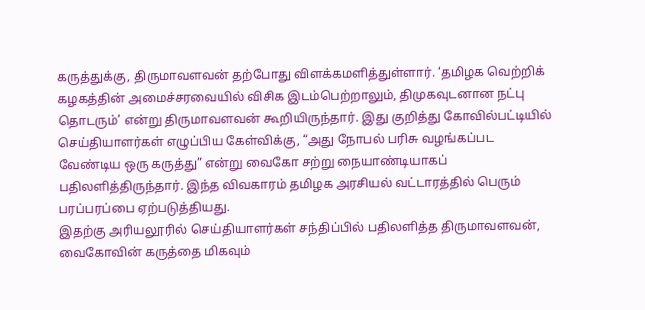கருத்துக்கு, திருமாவளவன் தற்போது விளக்கமளித்துள்ளார். ‘தமிழக வெற்றிக் கழகத்தின் அமைச்சரவையில் விசிக இடம்பெற்றாலும், திமுகவுடனான நட்பு தொடரும்’ என்று திருமாவளவன் கூறியிருந்தார். இது குறித்து கோவில்பட்டியில் செய்தியாளர்கள் எழுப்பிய கேள்விக்கு, “அது நோபல் பரிசு வழங்கப்பட வேண்டிய ஒரு கருத்து” என்று வைகோ சற்று நையாண்டியாகப் பதிலளித்திருந்தார். இந்த விவகாரம் தமிழக அரசியல் வட்டாரத்தில் பெரும் பரப்பரப்பை ஏற்படுத்தியது.
இதற்கு அரியலூரில் செய்தியாளர்கள் சந்திப்பில் பதிலளித்த திருமாவளவன், வைகோவின் கருத்தை மிகவும்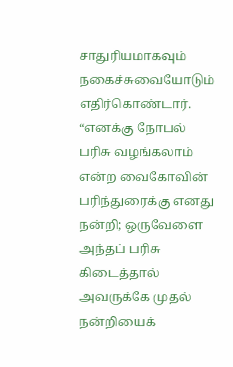சாதுரியமாகவும் நகைச்சுவையோடும் எதிர்கொண்டார். “எனக்கு நோபல் பரிசு வழங்கலாம் என்ற வைகோவின் பரிந்துரைக்கு எனது நன்றி; ஒருவேளை அந்தப் பரிசு கிடைத்தால் அவருக்கே முதல் நன்றியைக்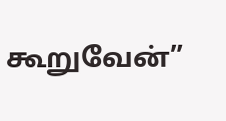கூறுவேன்”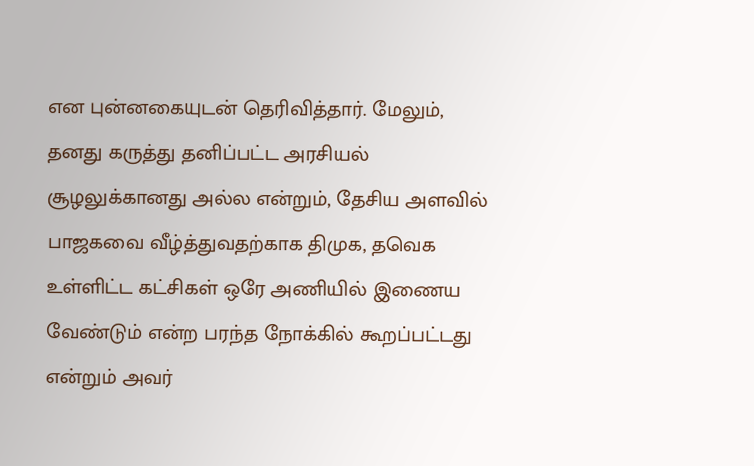என புன்னகையுடன் தெரிவித்தார். மேலும், தனது கருத்து தனிப்பட்ட அரசியல் சூழலுக்கானது அல்ல என்றும், தேசிய அளவில் பாஜகவை வீழ்த்துவதற்காக திமுக, தவெக உள்ளிட்ட கட்சிகள் ஒரே அணியில் இணைய வேண்டும் என்ற பரந்த நோக்கில் கூறப்பட்டது என்றும் அவர்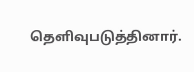தெளிவுபடுத்தினார்.